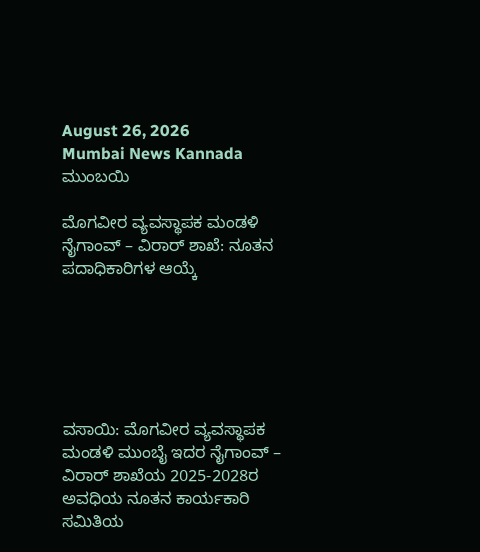August 26, 2026
Mumbai News Kannada
ಮುಂಬಯಿ

ಮೊಗವೀರ ವ್ಯವಸ್ಥಾಪಕ ಮಂಡಳಿ ನೈಗಾಂವ್ – ವಿರಾರ್ ಶಾಖೆ: ನೂತನ ಪದಾಧಿಕಾರಿಗಳ ಆಯ್ಕೆ






ವಸಾಯಿ: ಮೊಗವೀರ ವ್ಯವಸ್ಥಾಪಕ ಮಂಡಳಿ ಮುಂಬೈ ಇದರ ನೈಗಾಂವ್ – ವಿರಾರ್ ಶಾಖೆಯ 2025-2028ರ ಅವಧಿಯ ನೂತನ ಕಾರ್ಯಕಾರಿ ಸಮಿತಿಯ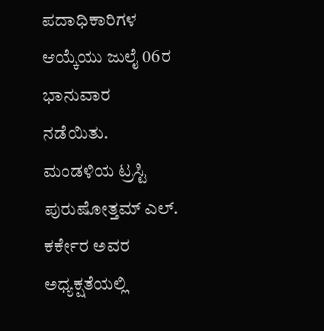ಪದಾಧಿಕಾರಿಗಳ ಆಯ್ಕೆಯು ಜುಲೈ 06ರ ಭಾನುವಾರ ನಡೆಯಿತು. ಮಂಡಳಿಯ ಟ್ರಸ್ಟಿ ಪುರುಷೋತ್ತಮ್ ಎಲ್. ಕರ್ಕೇರ ಅವರ ಅಧ್ಯಕ್ಷತೆಯಲ್ಲಿ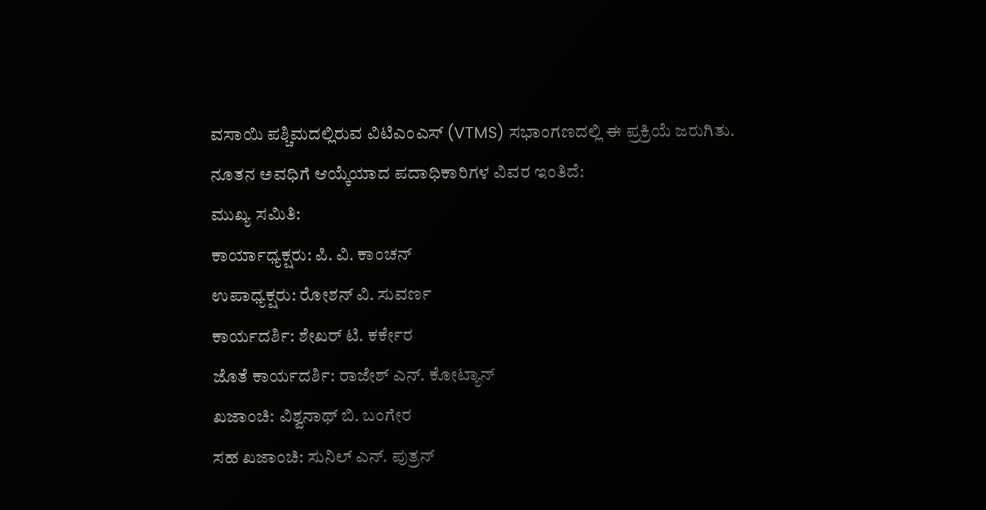ವಸಾಯಿ ಪಶ್ಚಿಮದಲ್ಲಿರುವ ವಿಟಿಎಂಎಸ್ (VTMS) ಸಭಾಂಗಣದಲ್ಲಿ ಈ ಪ್ರಕ್ರಿಯೆ ಜರುಗಿತು.
ನೂತನ ಅವಧಿಗೆ ಆಯ್ಕೆಯಾದ ಪದಾಧಿಕಾರಿಗಳ ವಿವರ ಇಂತಿದೆ:
ಮುಖ್ಯ ಸಮಿತಿ:
ಕಾರ್ಯಾಧ್ಯಕ್ಷರು: ಪಿ. ವಿ. ಕಾಂಚನ್
ಉಪಾಧ್ಯಕ್ಷರು: ರೋಶನ್ ವಿ. ಸುವರ್ಣ
ಕಾರ್ಯದರ್ಶಿ: ಶೇಖರ್ ಟಿ. ಕರ್ಕೇರ
ಜೊತೆ ಕಾರ್ಯದರ್ಶಿ: ರಾಜೇಶ್ ಎನ್. ಕೋಟ್ಯಾನ್
ಖಜಾಂಚಿ: ವಿಶ್ವನಾಥ್ ಬಿ. ಬಂಗೇರ
ಸಹ ಖಜಾಂಚಿ: ಸುನಿಲ್ ಎನ್. ಪುತ್ರನ್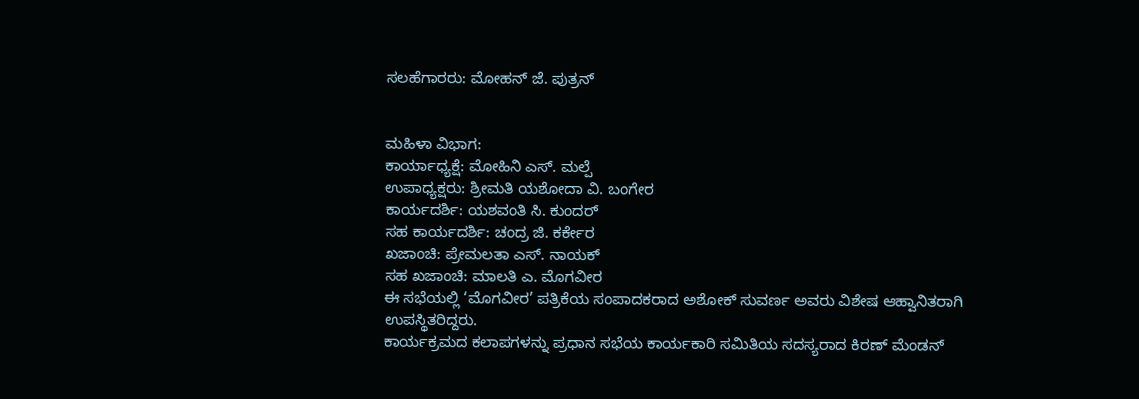ಸಲಹೆಗಾರರು: ಮೋಹನ್ ಜೆ. ಪುತ್ರನ್


ಮಹಿಳಾ ವಿಭಾಗ:
ಕಾರ್ಯಾಧ್ಯಕ್ಷೆ: ಮೋಹಿನಿ ಎಸ್. ಮಲ್ಪೆ
ಉಪಾಧ್ಯಕ್ಷರು: ಶ್ರೀಮತಿ ಯಶೋದಾ ವಿ. ಬಂಗೇರ
ಕಾರ್ಯದರ್ಶಿ: ಯಶವಂತಿ ಸಿ. ಕುಂದರ್
ಸಹ ಕಾರ್ಯದರ್ಶಿ: ಚಂದ್ರ ಜಿ. ಕರ್ಕೇರ
ಖಜಾಂಚಿ: ಪ್ರೇಮಲತಾ ಎಸ್. ನಾಯಕ್
ಸಹ ಖಜಾಂಚಿ: ಮಾಲತಿ ಎ. ಮೊಗವೀರ
ಈ ಸಭೆಯಲ್ಲಿ ‘ಮೊಗವೀರ’ ಪತ್ರಿಕೆಯ ಸಂಪಾದಕರಾದ ಅಶೋಕ್ ಸುವರ್ಣ ಅವರು ವಿಶೇಷ ಆಹ್ವಾನಿತರಾಗಿ ಉಪಸ್ಥಿತರಿದ್ದರು.
ಕಾರ್ಯಕ್ರಮದ ಕಲಾಪಗಳನ್ನು ಪ್ರಧಾನ ಸಭೆಯ ಕಾರ್ಯಕಾರಿ ಸಮಿತಿಯ ಸದಸ್ಯರಾದ ಕಿರಣ್ ಮೆಂಡನ್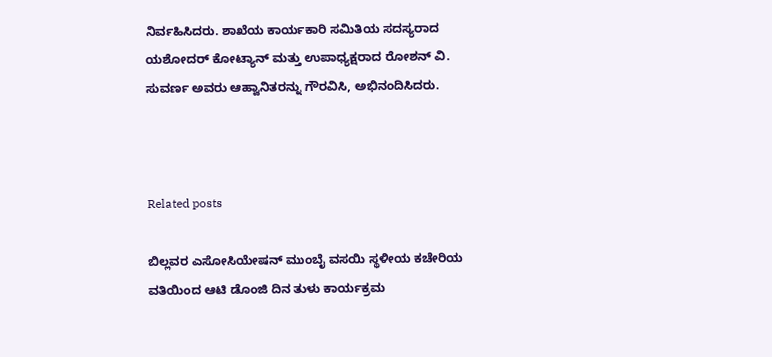ನಿರ್ವಹಿಸಿದರು. ಶಾಖೆಯ ಕಾರ್ಯಕಾರಿ ಸಮಿತಿಯ ಸದಸ್ಯರಾದ ಯಶೋದರ್ ಕೋಟ್ಯಾನ್ ಮತ್ತು ಉಪಾಧ್ಯಕ್ಷರಾದ ರೋಶನ್ ವಿ. ಸುವರ್ಣ ಅವರು ಆಹ್ವಾನಿತರನ್ನು ಗೌರವಿಸಿ, ಅಭಿನಂದಿಸಿದರು.



Related posts

ಬಿಲ್ಲವರ ಎಸೋಸಿಯೇಷನ್ ಮುಂಬೈ ವಸಯಿ ಸ್ಥಳೀಯ ಕಚೇರಿಯ ವತಿಯಿಂದ ಆಟಿ ಡೊಂಜಿ ದಿನ ತುಳು ಕಾರ್ಯಕ್ರಮ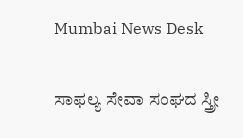Mumbai News Desk

ಸಾಫಲ್ಯ ಸೇವಾ ಸಂಘದ ಸ್ತ್ರೀ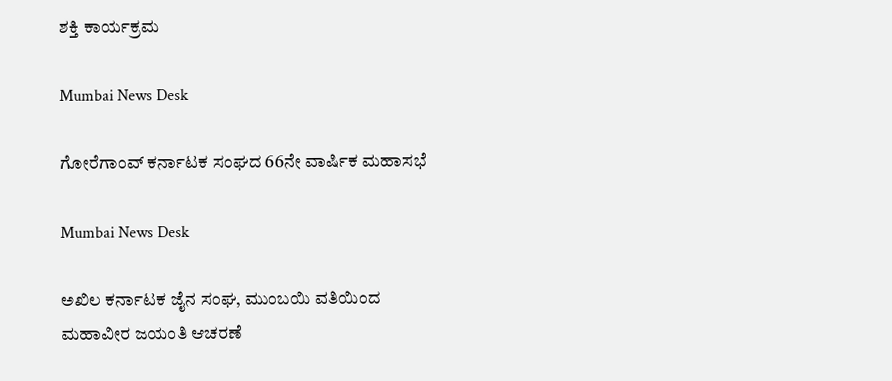ಶಕ್ತಿ ಕಾರ್ಯಕ್ರಮ

Mumbai News Desk

ಗೋರೆಗಾಂವ್ ಕರ್ನಾಟಕ ಸಂಘದ 66ನೇ ವಾರ್ಷಿಕ ಮಹಾಸಭೆ

Mumbai News Desk

ಅಖಿಲ ಕರ್ನಾಟಕ ಜೈನ ಸಂಘ, ಮುಂಬಯಿ ವತಿಯಿಂದ ಮಹಾವೀರ ಜಯಂತಿ ಆಚರಣೆ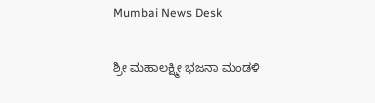Mumbai News Desk

ಶ್ರೀ ಮಹಾಲಕ್ಷ್ಮೀ ಭಜನಾ ಮಂಡಳಿ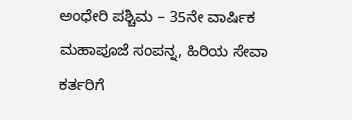ಅಂಧೇರಿ ಪಶ್ಚಿಮ – 35ನೇ ವಾರ್ಷಿಕ ಮಹಾಪೂಜೆ ಸಂಪನ್ನ, ಹಿರಿಯ ಸೇವಾ ಕರ್ತರಿಗೆ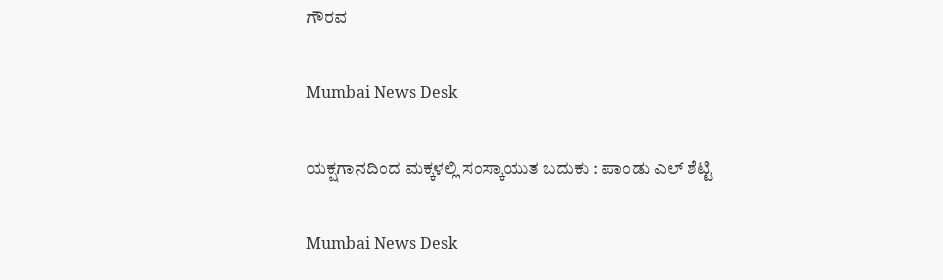ಗೌರವ

Mumbai News Desk

ಯಕ್ಷಗಾನದಿಂದ ಮಕ್ಕಳಲ್ಲಿ ಸಂಸ್ಕಾಯುತ ಬದುಕು : ಪಾಂಡು ಎಲ್ ಶೆಟ್ಟಿ

Mumbai News Desk